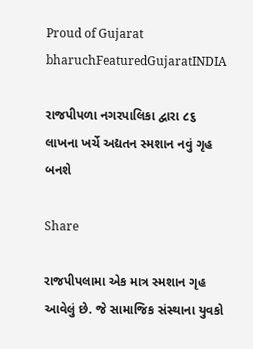Proud of Gujarat
bharuchFeaturedGujaratINDIA

રાજપીપળા નગરપાલિકા દ્વારા ૮૬ લાખના ખર્ચે અદ્યતન સ્મશાન નવું ગૃહ બનશે

Share

રાજપીપલામા એક માત્ર સ્મશાન ગૃહ આવેલું છે. જે સામાજિક સંસ્થાના યુવકો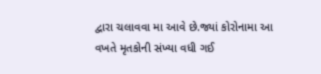દ્વારા ચલાવવા મા આવે છે.જ્યાં કોરોનામા આ વખતે મૃતકોની સંખ્યા વધી ગઈ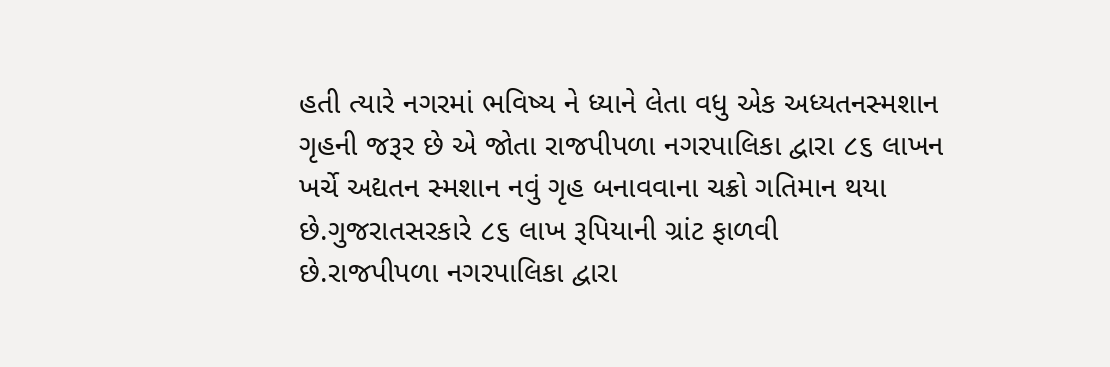હતી ત્યારે નગરમાં ભવિષ્ય ને ધ્યાને લેતા વધુ એક અધ્યતનસ્મશાન ગૃહની જરૂર છે એ જોતા રાજપીપળા નગરપાલિકા દ્વારા ૮૬ લાખન
ખર્ચે અદ્યતન સ્મશાન નવું ગૃહ બનાવવાના ચક્રો ગતિમાન થયા છે.ગુજરાતસરકારે ૮૬ લાખ રૂપિયાની ગ્રાંટ ફાળવી
છે.રાજપીપળા નગરપાલિકા દ્વારા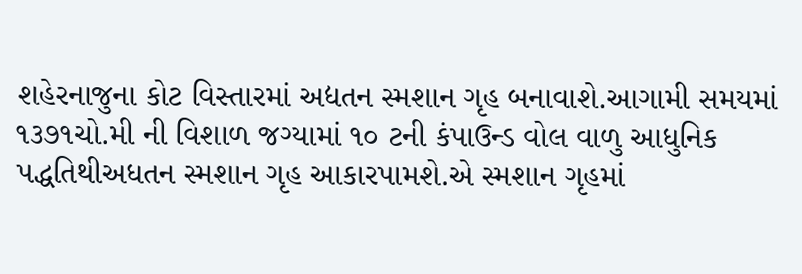શહેરનાજુના કોટ વિસ્તારમાં અદ્યતન સ્મશાન ગૃહ બનાવાશે.આગામી સમયમાં ૧૩૭૧ચો.મી ની વિશાળ જગ્યામાં ૧૦ ટની કંપાઉન્ડ વોલ વાળુ આધુનિક પદ્ધતિથીઅધતન સ્મશાન ગૃહ આકારપામશે.એ સ્મશાન ગૃહમાં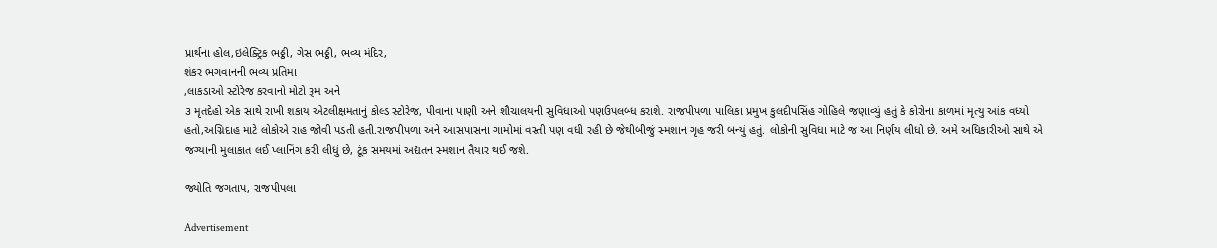પ્રાર્થના હોલ,ઇલેક્ટ્રિક ભઠ્ઠી, ગેસ ભઠ્ઠી, ભવ્ય મંદિર,
શંકર ભગવાનની ભવ્ય પ્રતિમા
,લાકડાઓ સ્ટોરેજ કરવાનો મોટો રૂમ અને
૩ મૃતદેહો એક સાથે રાખી શકાય એટલીક્ષમતાનું કોલ્ડ સ્ટોરેજ, પીવાના પાણી અને શૌચાલયની સુવિધાઓ પણઉપલબ્ધ કરાશે. રાજપીપળા પાલિકા પ્રમુખ કુલદીપસિંહ ગોહિલે જણાવ્યું હતું કે કોરોના કાળમાં મૃત્યુ આંક વધ્યો હતો,અગ્નિદાહ માટે લોકોએ રાહ જોવી પડતી હતી.રાજપીપળા અને આસપાસના ગામોમાં વસ્તી પણ વધી રહી છે જેથીબીજું સ્મશાન ગૃહ જરી બન્યું હતું. લોકોની સુવિધા માટે જ આ નિર્ણય લીધો છે. અમે અધિકારીઓ સાથે એ જગ્યાની મુલાકાત લઈ પ્લાનિંગ કરી લીધું છે, ટૂંક સમયમાં અદ્યતન સ્મશાન તૈયાર થઈ જશે.

જ્યોતિ જગતાપ, રાજપીપલા

Advertisement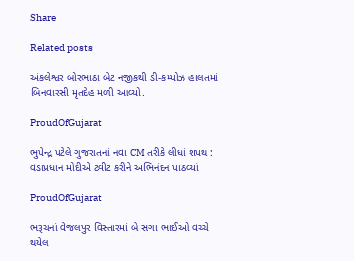Share

Related posts

અંકલેશ્વર બોરભાઠા બેટ નજીકથી ડી-કમ્પોઝ હાલતમાં બિનવારસી મૃતદેહ મળી આવ્યો.

ProudOfGujarat

ભુપેન્દ્ર પટેલે ગુજરાતનાં નવા CM તરીકે લીધાં શપથ : વડાપ્રધાન મોદીએ ટ્વીટ કરીને અભિનંદન પાઠવ્યાં

ProudOfGujarat

ભરૂચનાં વેજલપુર વિસ્તારમાં બે સગા ભાઈઓ વચ્ચે થયેલ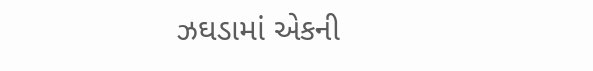ઝઘડામાં એકની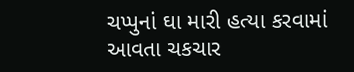ચપ્પુનાં ઘા મારી હત્યા કરવામાં આવતા ચકચાર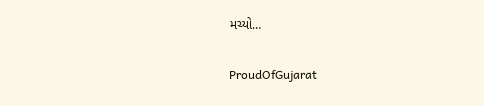મચ્યો…

ProudOfGujarat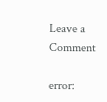Leave a Comment

error: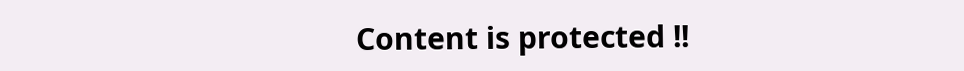Content is protected !!